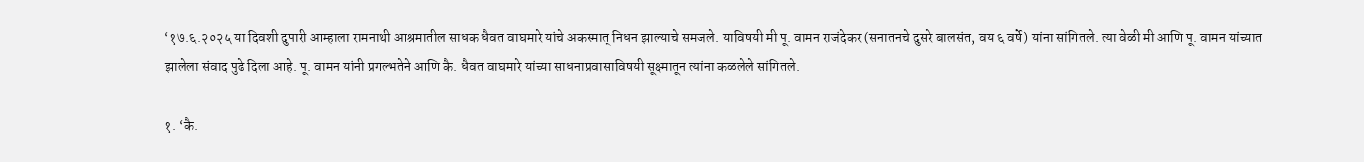‘१७.६.२०२५ या दिवशी दुपारी आम्हाला रामनाथी आश्रमातील साधक धैवत वाघमारे यांचे अकस्मात् निधन झाल्याचे समजले. याविषयी मी पू. वामन राजंदेकर (सनातनचे दुसरे बालसंत, वय ६ वर्षे) यांना सांगितले. त्या वेळी मी आणि पू. वामन यांच्यात झालेला संवाद पुढे दिला आहे. पू. वामन यांनी प्रगल्भतेने आणि कै. धैवत वाघमारे यांच्या साधनाप्रवासाविषयी सूक्ष्मातून त्यांना कळलेले सांगितले.

१. ‘कै.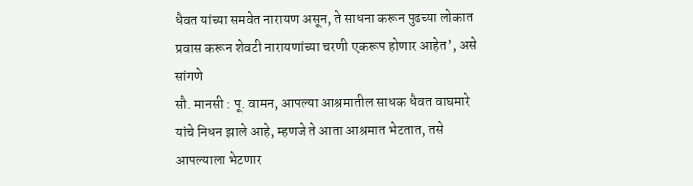धैवत यांच्या समवेत नारायण असून, ते साधना करून पुढच्या लोकात प्रवास करून शेवटी नारायणांच्या चरणी एकरूप होणार आहेत’, असे सांगणे
सौ. मानसी : पू. वामन, आपल्या आश्रमातील साधक धैवत वाघमारे यांचे निधन झाले आहे, म्हणजे ते आता आश्रमात भेटतात, तसे आपल्याला भेटणार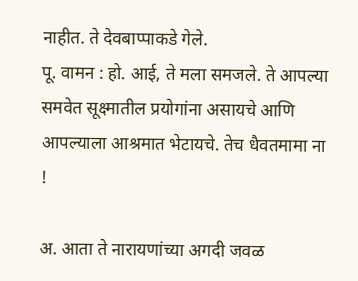नाहीत. ते देवबाप्पाकडे गेले.
पू. वामन : हो. आई, ते मला समजले. ते आपल्या समवेत सूक्ष्मातील प्रयोगांना असायचे आणि आपल्याला आश्रमात भेटायचे. तेच धैवतमामा ना !

अ. आता ते नारायणांच्या अगदी जवळ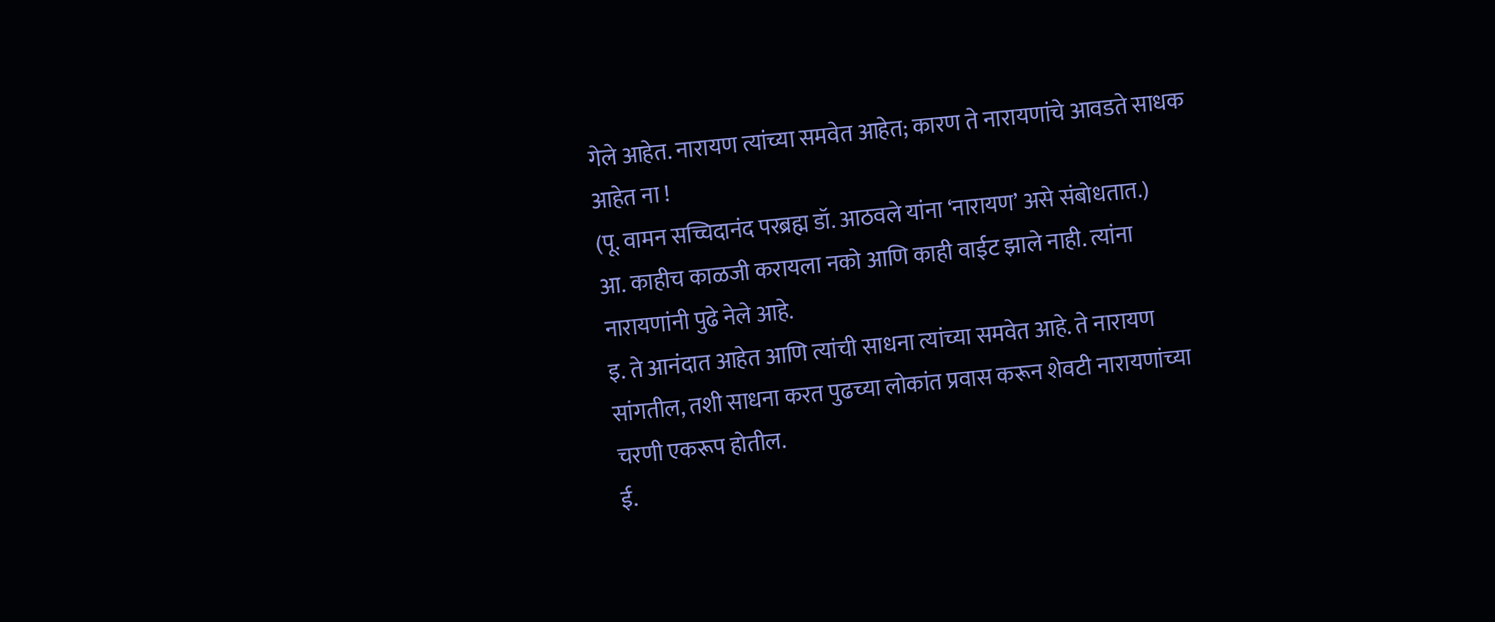गेले आहेत. नारायण त्यांच्या समवेत आहेत; कारण ते नारायणांचे आवडते साधक आहेत ना !
(पू. वामन सच्चिदानंद परब्रह्म डॉ. आठवले यांना ‘नारायण’ असे संबोधतात.)
आ. काहीच काळजी करायला नको आणि काही वाईट झाले नाही. त्यांना नारायणांनी पुढे नेले आहे.
इ. ते आनंदात आहेत आणि त्यांची साधना त्यांच्या समवेत आहे. ते नारायण सांगतील, तशी साधना करत पुढच्या लोकांत प्रवास करून शेवटी नारायणांच्या चरणी एकरूप होतील.
ई.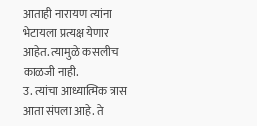आताही नारायण त्यांना भेटायला प्रत्यक्ष येणार आहेत. त्यामुळे कसलीच काळजी नाही.
उ. त्यांचा आध्यात्मिक त्रास आता संपला आहे. ते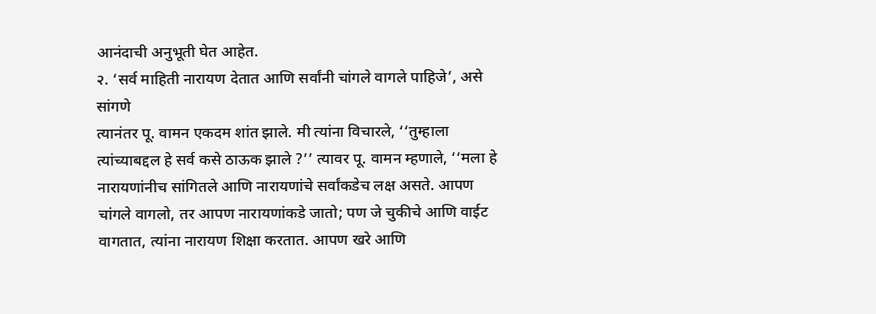आनंदाची अनुभूती घेत आहेत.
२. ‘सर्व माहिती नारायण देतात आणि सर्वांनी चांगले वागले पाहिजे’, असे सांगणे
त्यानंतर पू. वामन एकदम शांत झाले. मी त्यांना विचारले, ‘‘तुम्हाला त्यांच्याबद्दल हे सर्व कसे ठाऊक झाले ?’’ त्यावर पू. वामन म्हणाले, ‘‘मला हे नारायणांनीच सांगितले आणि नारायणांचे सर्वांकडेच लक्ष असते. आपण चांगले वागलो, तर आपण नारायणांकडे जातो; पण जे चुकीचे आणि वाईट वागतात, त्यांना नारायण शिक्षा करतात. आपण खरे आणि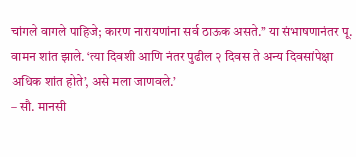चांगले वागले पाहिजे; कारण नारायणांना सर्व ठाऊक असते.’’ या संभाषणानंतर पू. वामन शांत झाले. ‘त्या दिवशी आणि नंतर पुढील २ दिवस ते अन्य दिवसांपेक्षा अधिक शांत होते’, असे मला जाणवले.’
– सौ. मानसी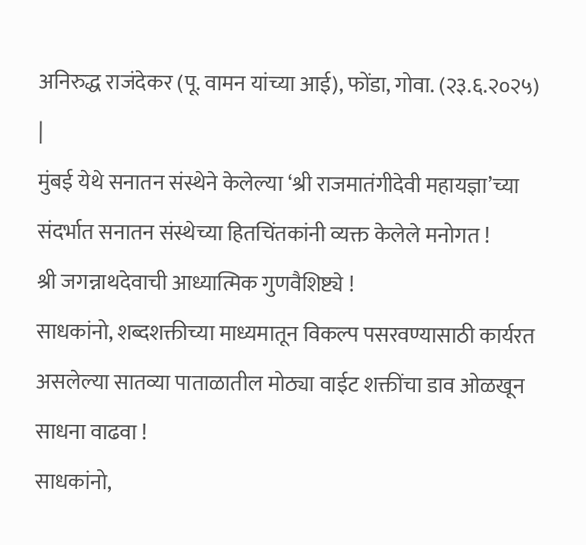अनिरुद्ध राजंदेकर (पू. वामन यांच्या आई), फोंडा, गोवा. (२३.६.२०२५)
|
मुंबई येथे सनातन संस्थेने केलेल्या ‘श्री राजमातंगीदेवी महायज्ञा’च्या संदर्भात सनातन संस्थेच्या हितचिंतकांनी व्यक्त केलेले मनोगत !
श्री जगन्नाथदेवाची आध्यात्मिक गुणवैशिष्ट्ये !
साधकांनो, शब्दशक्तीच्या माध्यमातून विकल्प पसरवण्यासाठी कार्यरत असलेल्या सातव्या पाताळातील मोठ्या वाईट शक्तींचा डाव ओळखून साधना वाढवा !
साधकांनो,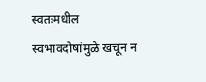स्वतःमधील स्वभावदोषांमुळे खचून न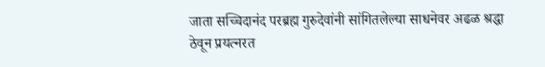जाता सच्चिदानंद परब्रह्म गुरुदेवांनी सांगितलेल्या साधनेवर अढळ श्रद्धा ठेवून प्रयत्नरत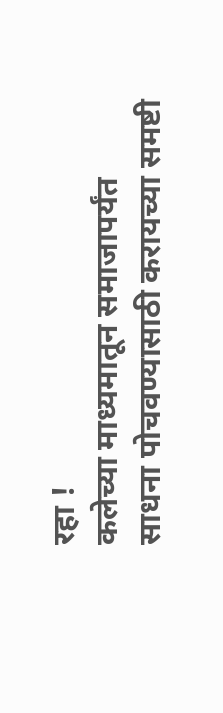रहा !
कलेच्या माध्यमातून समाजापर्यंत साधना पोचवण्यासाठी करायच्या समष्टी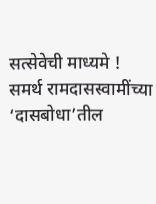सत्सेवेची माध्यमे !
समर्थ रामदासस्वामींच्या ‘दासबोधा’तील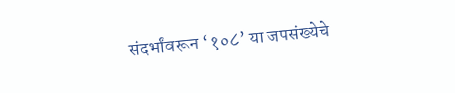संदर्भांवरून ‘१०८’ या जपसंख्येचे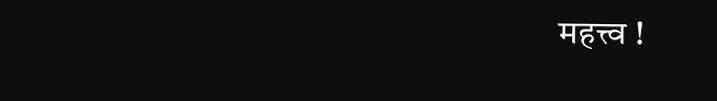महत्त्व !